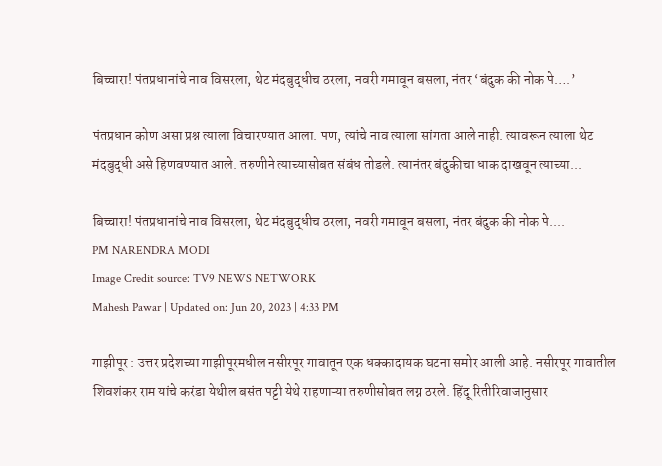बिच्चारा! पंतप्रधानांचे नाव विसरला, थेट मंदबुद्धीच ठरला, नवरी गमावून बसला, नंतर ‘बंदुक की नोक पे….’

पंतप्रधान कोण असा प्रश्न त्याला विचारण्यात आला. पण, त्यांचे नाव त्याला सांगता आले नाही. त्यावरून त्याला थेट मंदबुद्धी असे हिणवण्यात आले. तरुणीने त्याच्यासोबत संबंध तोडले. त्यानंतर बंदुकीचा धाक दाखवून त्याच्या...

बिच्चारा! पंतप्रधानांचे नाव विसरला, थेट मंदबुद्धीच ठरला, नवरी गमावून बसला, नंतर बंदुक की नोक पे....
PM NARENDRA MODI
Image Credit source: TV9 NEWS NETWORK
Mahesh Pawar | Updated on: Jun 20, 2023 | 4:33 PM

गाझीपूर : उत्तर प्रदेशच्या गाझीपूरमधील नसीरपूर गावातून एक धक्कादायक घटना समोर आली आहे. नसीरपूर गावातील शिवशंकर राम यांचे करंडा येथील बसंत पट्टी येथे राहणाऱ्या तरुणीसोबत लग्न ठरले. हिंदू रितीरिवाजानुसार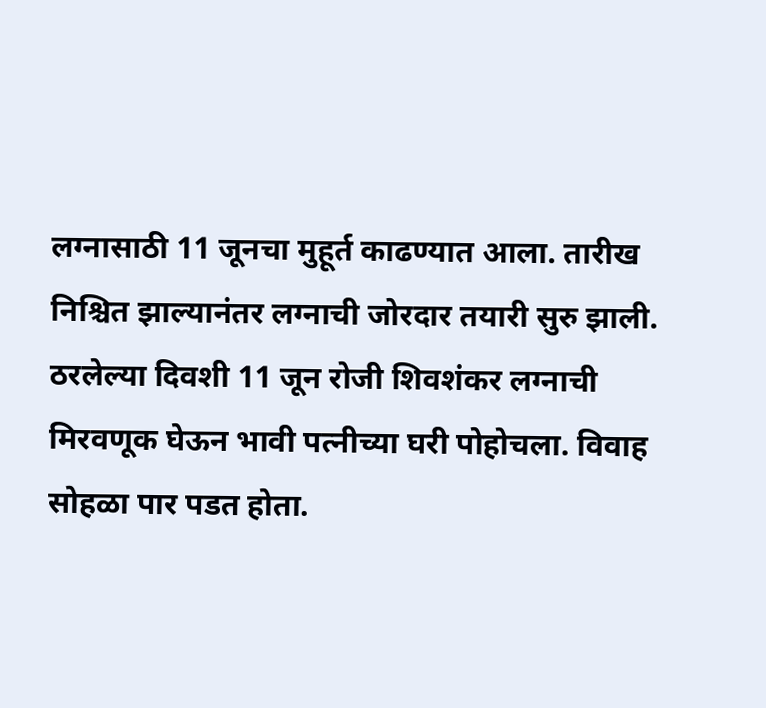लग्नासाठी 11 जूनचा मुहूर्त काढण्यात आला. तारीख निश्चित झाल्यानंतर लग्नाची जोरदार तयारी सुरु झाली. ठरलेल्या दिवशी 11 जून रोजी शिवशंकर लग्नाची मिरवणूक घेऊन भावी पत्नीच्या घरी पोहोचला. विवाह सोहळा पार पडत होता.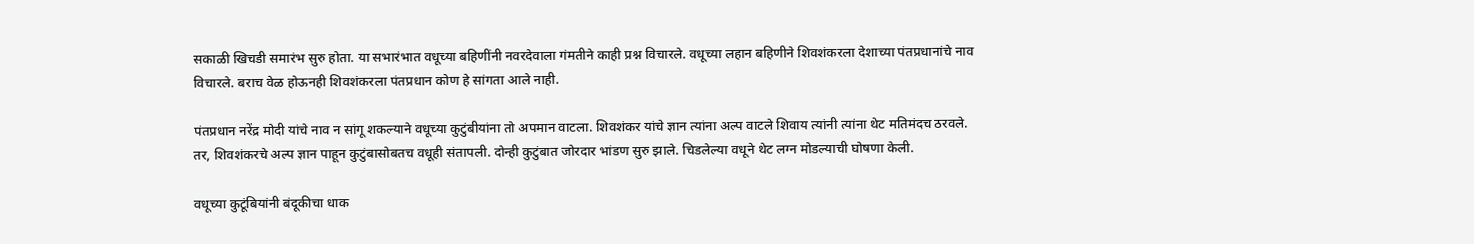सकाळी खिचडी समारंभ सुरु होता. या सभारंभात वधूच्या बहिणींनी नवरदेवाला गंमतीने काही प्रश्न विचारले. वधूच्या लहान बहिणीने शिवशंकरला देशाच्या पंतप्रधानांचे नाव विचारले. बराच वेळ होऊनही शिवशंकरला पंतप्रधान कोण हे सांगता आले नाही.

पंतप्रधान नरेंद्र मोदी यांचे नाव न सांगू शकल्याने वधूच्या कुटुंबीयांना तो अपमान वाटला. शिवशंकर यांचे ज्ञान त्यांना अल्प वाटले शिवाय त्यांनी त्यांना थेट मतिमंदच ठरवले. तर, शिवशंकरचे अल्प ज्ञान पाहून कुटुंबासोबतच वधूही संतापली. दोन्ही कुटुंबात जोरदार भांडण सुरु झाले. चिडलेल्या वधूने थेट लग्न मोडल्याची घोषणा केली.

वधूच्या कुटूंबियांनी बंदूकीचा धाक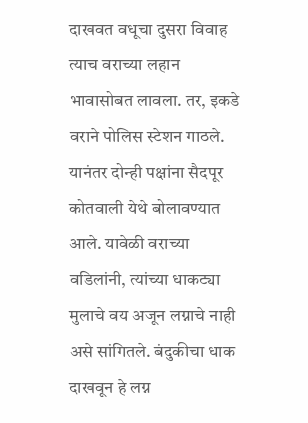दाखवत वधूचा दुसरा विवाह त्याच वराच्या लहान भावासोबत लावला. तर, इकडे वराने पोलिस स्टेशन गाठले. यानंतर दोन्ही पक्षांना सैदपूर कोतवाली येथे बोलावण्यात आले. यावेळी वराच्या वडिलांनी, त्यांच्या धाकट्या मुलाचे वय अजून लग्नाचे नाही असे सांगितले. बंदुकीचा धाक दाखवून हे लग्न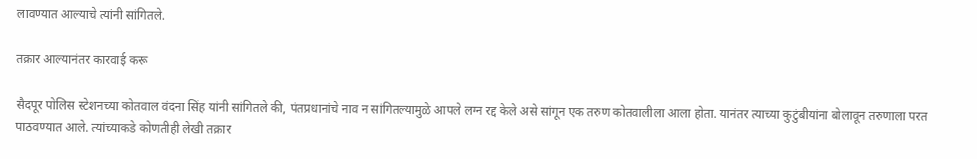लावण्यात आल्याचे त्यांनी सांगितले.

तक्रार आल्यानंतर कारवाई करू

सैदपूर पोलिस स्टेशनच्या कोतवाल वंदना सिंह यांनी सांगितले की, पंतप्रधानांचे नाव न सांगितल्यामुळे आपले लग्न रद्द केले असे सांगून एक तरुण कोतवालीला आला होता. यानंतर त्याच्या कुटुंबीयांना बोलावून तरुणाला परत पाठवण्यात आले. त्यांच्याकडे कोणतीही लेखी तक्रार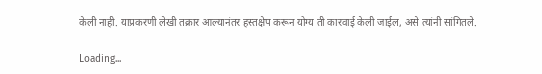केली नाही. याप्रकरणी लेखी तक्रार आल्यानंतर हस्तक्षेप करून योग्य ती कारवाई केली जाईल, असे त्यांनी सांगितले.

Loading...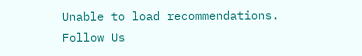Unable to load recommendations.
Follow Us